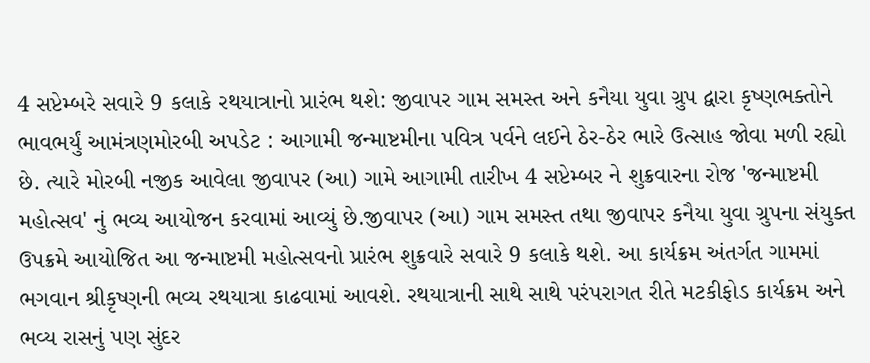4 સપ્ટેમ્બરે સવારે 9 કલાકે રથયાત્રાનો પ્રારંભ થશે: જીવાપર ગામ સમસ્ત અને કનૈયા યુવા ગ્રુપ દ્વારા કૃષ્ણભક્તોને ભાવભર્યું આમંત્રણમોરબી અપડેટ : આગામી જન્માષ્ટમીના પવિત્ર પર્વને લઈને ઠેર-ઠેર ભારે ઉત્સાહ જોવા મળી રહ્યો છે. ત્યારે મોરબી નજીક આવેલા જીવાપર (આ) ગામે આગામી તારીખ 4 સપ્ટેમ્બર ને શુક્રવારના રોજ 'જન્માષ્ટમી મહોત્સવ' નું ભવ્ય આયોજન કરવામાં આવ્યું છે.જીવાપર (આ) ગામ સમસ્ત તથા જીવાપર કનૈયા યુવા ગ્રુપના સંયુક્ત ઉપક્રમે આયોજિત આ જન્માષ્ટમી મહોત્સવનો પ્રારંભ શુક્રવારે સવારે 9 કલાકે થશે. આ કાર્યક્રમ અંતર્ગત ગામમાં ભગવાન શ્રીકૃષ્ણની ભવ્ય રથયાત્રા કાઢવામાં આવશે. રથયાત્રાની સાથે સાથે પરંપરાગત રીતે મટકીફોડ કાર્યક્રમ અને ભવ્ય રાસનું પણ સુંદર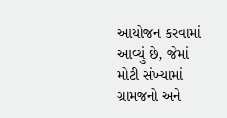આયોજન કરવામાં આવ્યું છે, જેમાં મોટી સંખ્યામાં ગ્રામજનો અને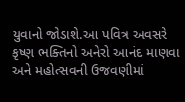યુવાનો જોડાશે.આ પવિત્ર અવસરે કૃષ્ણ ભક્તિનો અનેરો આનંદ માણવા અને મહોત્સવની ઉજવણીમાં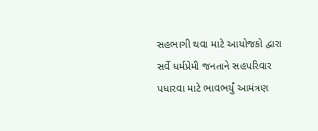સહભાગી થવા માટે આયોજકો દ્વારા સર્વે ધર્મપ્રેમી જનતાને સહપરિવાર પધારવા માટે ભાવભર્યું આમંત્રણ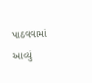પાઠવવામાં આવ્યું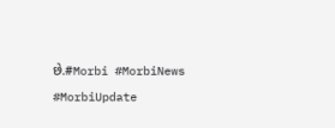છે.#Morbi #MorbiNews #MorbiUpdate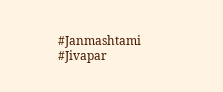#Janmashtami #Jivapar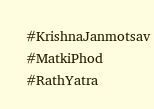#KrishnaJanmotsav #MatkiPhod #RathYatra